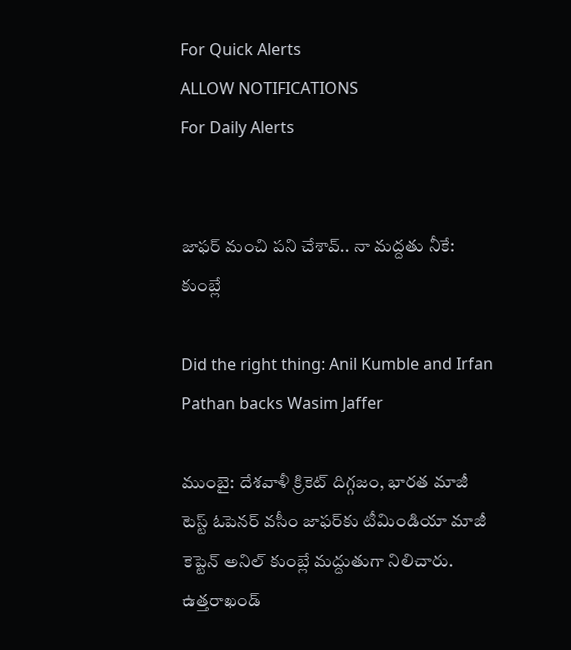For Quick Alerts
ALLOW NOTIFICATIONS
For Daily Alerts


జాఫర్‌ మంచి ప‌ని చేశావ్‌.. నా మద్దతు నీకే: కుంబ్లే

Did the right thing: Anil Kumble and Irfan Pathan backs Wasim Jaffer

ముంబై: దేశవాళీ క్రికెట్ దిగ్గజం, భారత మాజీ టెస్ట్ ఓపెనర్ వసీం జాఫర్‌కు టీమిండియా మాజీ కెప్టెన్ అనిల్ కుంబ్లే మద్దుతుగా నిలిచారు. ఉత్త‌రాఖండ్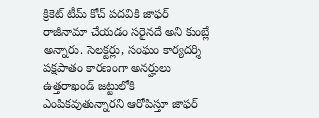క్రికెట్ టీమ్ కోచ్ ప‌ద‌వికి జాఫ‌ర్ రాజీనామా చేయ‌డం స‌రైన‌దే అని కుంబ్లే అన్నారు. సెలక్టర్లు, సంఘం కార్యదర్శి పక్షపాతం కారణంగా అనర్హులు ఉత్త‌రాఖండ్ జట్టులోకి ఎంపికవుతున్నారని ఆరోపిస్తూ జాఫర్‌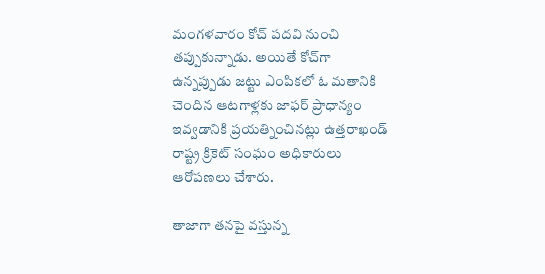మంగళవారం కోచ్‌ పదవి నుంచి తప్పుకున్నాడు. అయితే కోచ్‌గా ఉన్నప్పుడు జట్టు ఎంపికలో ఓ మతానికి చెందిన ఆటగాళ్లకు జాఫర్ ప్రాధాన్యం ఇవ్వడానికి ప్రయత్నించినట్లు ఉత్త‌రాఖండ్ రాష్ట్ర క్రికెట్‌ సంఘం అధికారులు ఆరోపణలు చేశారు.

తాజాగా తనపై వస్తున్న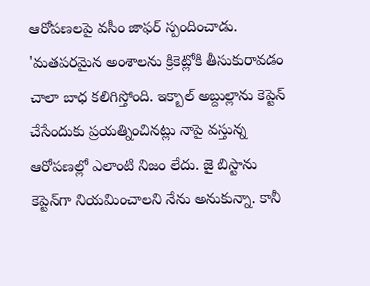ఆరోపణలపై వసీం జాఫర్‌ స్పందించాడు. 'మతపరమైన అంశాలను క్రికెట్లోకి తీసుకురావడం చాలా బాధ కలిగిస్తోంది. ఇక్బాల్‌ అబ్దుల్లాను కెప్టెన్‌ చేసేందుకు ప్రయత్నించినట్లు నాపై వస్తున్న ఆరోపణల్లో ఎలాంటి నిజం లేదు. జై బిస్టాను కెప్టెన్‌గా నియమించాలని నేను అనుకున్నా. కానీ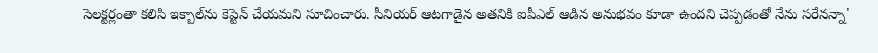సెలక్టర్లంతా కలిసి ఇక్బాల్‌ను కెప్టెన్‌ చేయమని సూచించారు. సీనియర్‌ ఆటగాడైన అతనికి ఐపీఎల్‌ ఆడిన అనుభవం కూడా ఉందని చెప్పడంతో నేను సరేనన్నా'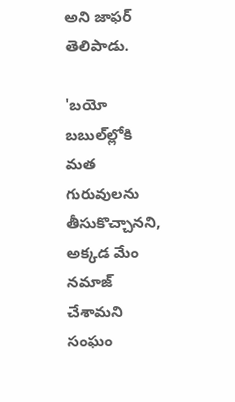అని జాఫర్‌ తెలిపాడు.

'బయో బబుల్‌ల్లోకి మత గురువులను తీసుకొచ్చానని, అక్కడ మేం నమాజ్‌ చేశామని సంఘం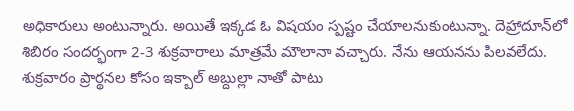అధికారులు అంటున్నారు. అయితే ఇక్కడ ఓ విషయం స్పష్టం చేయాలనుకుంటున్నా. దెహ్రాదూన్‌లో శిబిరం సందర్భంగా 2-3 శుక్రవారాలు మాత్రమే మౌలానా వచ్చారు. నేను ఆయనను పిలవలేదు. శుక్రవారం ప్రార్థనల కోసం ఇక్బాల్‌ అబ్దుల్లా నాతో పాటు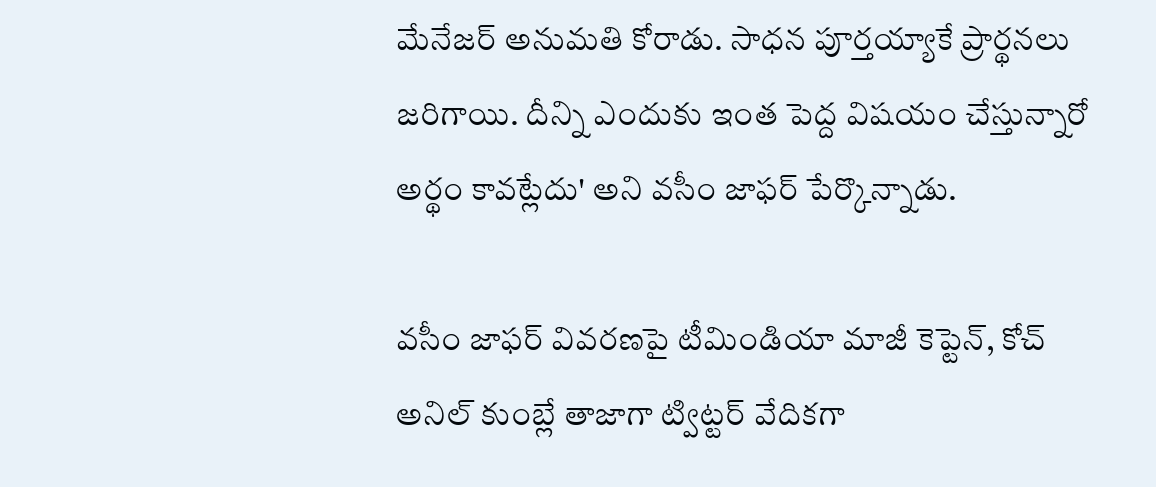మేనేజర్‌ అనుమతి కోరాడు. సాధన పూర్తయ్యాకే ప్రార్థనలు జరిగాయి. దీన్ని ఎందుకు ఇంత పెద్ద విషయం చేస్తున్నారో అర్థం కావట్లేదు' అని వసీం జాఫర్ పేర్కొన్నాడు.

వసీం జాఫర్ వివరణపై టీమిండియా మాజీ కెప్టెన్, కోచ్ అనిల్ కుంబ్లే తాజాగా ట్విట్టర్ వేదికగా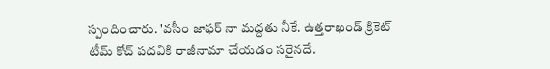స్పందించారు. 'వసీం జాఫర్‌ నా మ‌ద్ద‌తు నీకే. ఉత్త‌రాఖండ్ క్రికెట్ టీమ్ కోచ్ ప‌ద‌వికి రాజీనామా చేయ‌డం స‌రైన‌దే.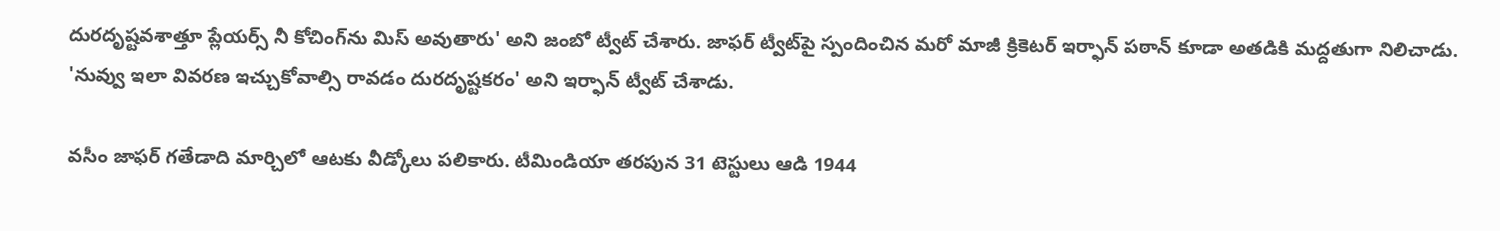దుర‌దృష్ట‌వ‌శాత్తూ ప్లేయ‌ర్స్ నీ కోచింగ్‌ను మిస్ అవుతారు' అని జంబో ట్వీట్ చేశారు. జాఫర్ ట్వీట్‌పై స్పందించిన మ‌రో మాజీ క్రికెటర్ ఇర్ఫాన్ ప‌ఠాన్ కూడా అతడికి మ‌ద్ద‌తుగా నిలిచాడు. 'నువ్వు ఇలా వివ‌ర‌ణ ఇచ్చుకోవాల్సి రావ‌డం దుర‌దృష్ట‌క‌రం' అని ఇర్ఫాన్ ట్వీట్ చేశాడు.

వసీం జాఫర్‌ గతేడాది మార్చిలో ఆటకు వీడ్కోలు పలికారు. టీమిండియా తరపున 31 టెస్టులు ఆడి 1944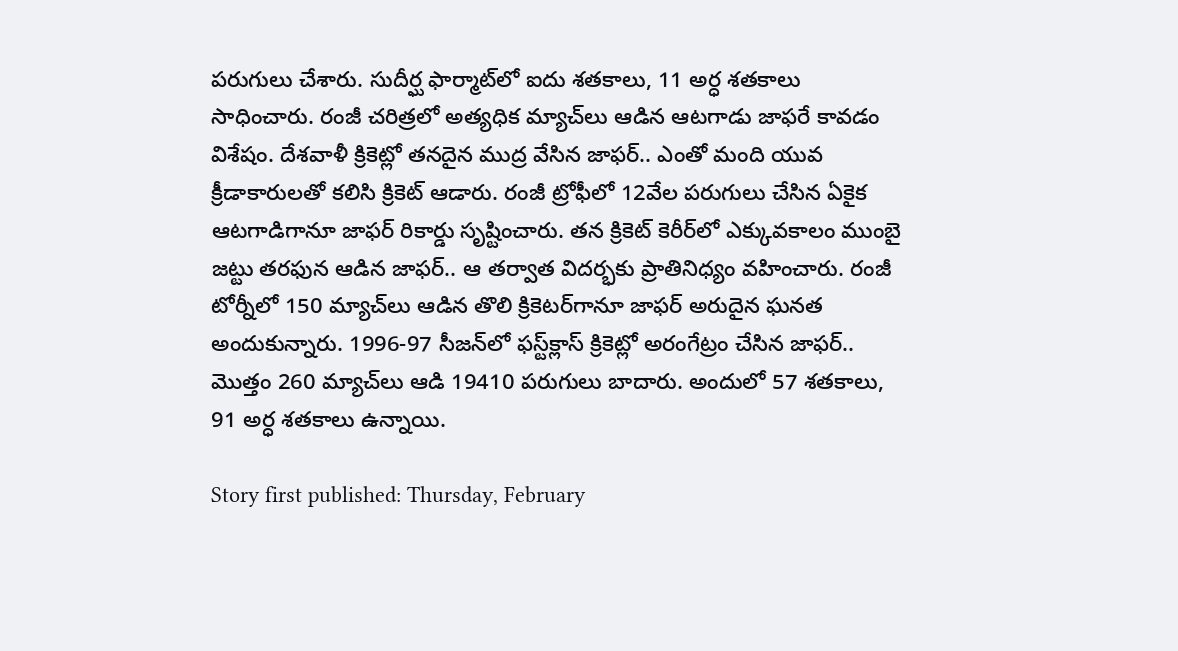పరుగులు చేశారు. సుదీర్ఘ ఫార్మాట్‌లో ఐదు శతకాలు, 11 అర్ధ శతకాలు సాధించారు. రంజీ చరిత్రలో అత్యధిక మ్యాచ్‌లు ఆడిన ఆటగాడు జాఫరే కావడం విశేషం. దేశవాళీ క్రికెట్లో తనదైన ముద్ర వేసిన జాఫర్‌.. ఎంతో మంది యువ క్రీడాకారులతో కలిసి క్రికెట్‌ ఆడారు. రంజీ ట్రోఫీలో 12వేల పరుగులు చేసిన ఏకైక ఆటగాడిగానూ జాఫర్‌ రికార్డు సృష్టించారు. తన క్రికెట్‌ కెరీర్‌లో ఎక్కువకాలం ముంబై జట్టు తరఫున ఆడిన జాఫర్‌.. ఆ తర్వాత విదర్భకు ప్రాతినిధ్యం వహించారు. రంజీ టోర్నీలో 150 మ్యాచ్‌లు ఆడిన తొలి క్రికెటర్‌గానూ జాఫర్‌ అరుదైన ఘనత అందుకున్నారు. 1996-97 సీజన్‌లో ఫస్ట్‌క్లాస్‌ క్రికెట్లో అరంగేట్రం చేసిన జాఫర్‌.. మొత్తం 260 మ్యాచ్‌లు ఆడి 19410 పరుగులు బాదారు. అందులో 57 శతకాలు, 91 అర్ధ శతకాలు ఉన్నాయి.

Story first published: Thursday, February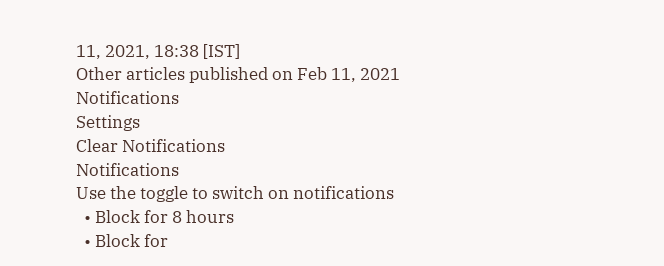11, 2021, 18:38 [IST]
Other articles published on Feb 11, 2021
Notifications
Settings
Clear Notifications
Notifications
Use the toggle to switch on notifications
  • Block for 8 hours
  • Block for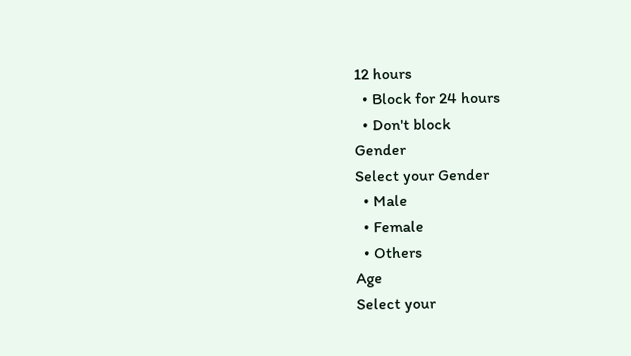12 hours
  • Block for 24 hours
  • Don't block
Gender
Select your Gender
  • Male
  • Female
  • Others
Age
Select your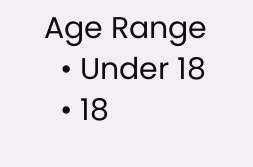Age Range
  • Under 18
  • 18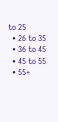to 25
  • 26 to 35
  • 36 to 45
  • 45 to 55
  • 55+